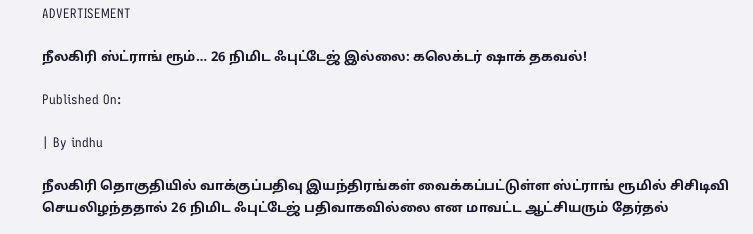ADVERTISEMENT

நீலகிரி ஸ்ட்ராங் ரூம்… 26 நிமிட ஃபுட்டேஜ் இல்லை: கலெக்டர் ஷாக் தகவல்!

Published On:

| By indhu

நீலகிரி தொகுதியில் வாக்குப்பதிவு இயந்திரங்கள் வைக்கப்பட்டுள்ள ஸ்ட்ராங் ரூமில் சிசிடிவி செயலிழந்ததால் 26 நிமிட ஃபுட்டேஜ் பதிவாகவில்லை என மாவட்ட ஆட்சியரும் தேர்தல்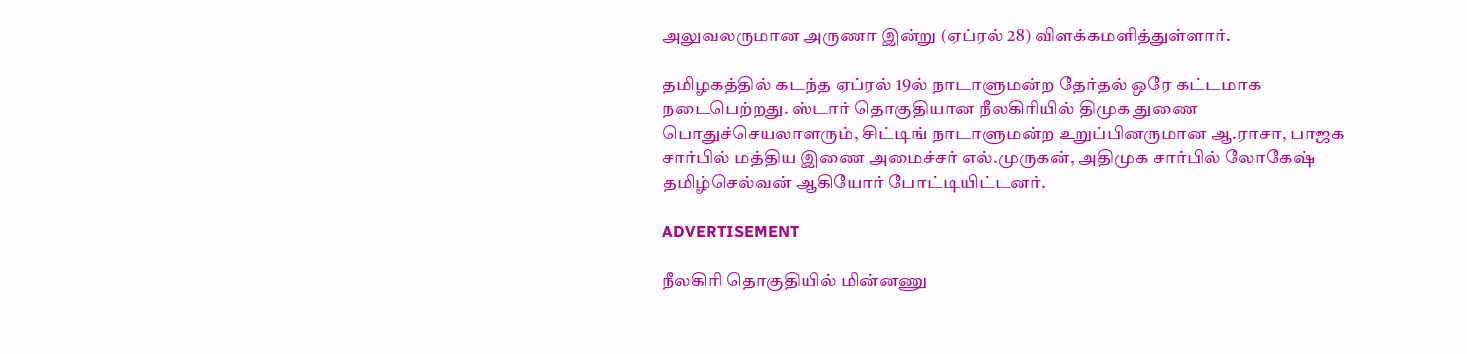அலுவலருமான அருணா இன்று (ஏப்ரல் 28) விளக்கமளித்துள்ளார்.

தமிழகத்தில் கடந்த ஏப்ரல் 19ல் நாடாளுமன்ற தேர்தல் ஒரே கட்டமாக நடைபெற்றது. ஸ்டார் தொகுதியான நீலகிரியில் திமுக துணை பொதுச்செயலாளரும், சிட்டிங் நாடாளுமன்ற உறுப்பினருமான ஆ.ராசா, பாஜக சார்பில் மத்திய இணை அமைச்சர் எல்.முருகன், அதிமுக சார்பில் லோகேஷ் தமிழ்செல்வன் ஆகியோர் போட்டியிட்டனர்.

ADVERTISEMENT

நீலகிரி தொகுதியில் மின்னணு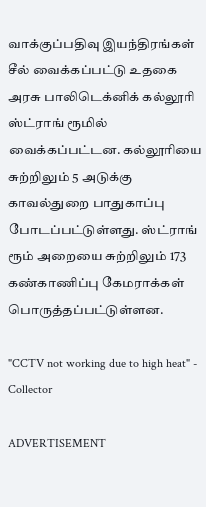வாக்குப்பதிவு இயந்திரங்கள் சீல் வைக்கப்பட்டு உதகை அரசு பாலிடெக்னிக் கல்லூரி ஸ்ட்ராங் ரூமில் வைக்கப்பட்டன. கல்லூரியை சுற்றிலும் 5 அடுக்கு காவல்துறை பாதுகாப்பு போடப்பட்டுள்ளது. ஸ்ட்ராங் ரூம் அறையை சுற்றிலும் 173 கண்காணிப்பு கேமராக்கள் பொருத்தப்பட்டுள்ளன.

"CCTV not working due to high heat" - Collector

ADVERTISEMENT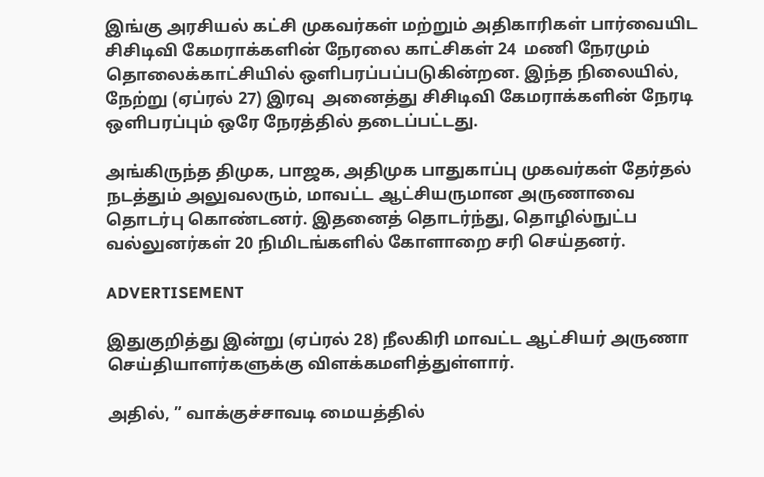இங்கு அரசியல் கட்சி முகவர்கள் மற்றும் அதிகாரிகள் பார்வையிட சிசிடிவி கேமராக்களின் நேரலை காட்சிகள் 24  மணி நேரமும் தொலைக்காட்சியில் ஒளிபரப்பப்படுகின்றன. இந்த நிலையில், நேற்று (ஏப்ரல் 27) இரவு  அனைத்து சிசிடிவி கேமராக்களின் நேரடி ஒளிபரப்பும் ஒரே நேரத்தில் தடைப்பட்டது.

அங்கிருந்த திமுக, பாஜக, அதிமுக பாதுகாப்பு முகவர்கள் தேர்தல் நடத்தும் அலுவலரும், மாவட்ட ஆட்சியருமான அருணாவை தொடர்பு கொண்டனர். இதனைத் தொடர்ந்து, தொழில்நுட்ப வல்லுனர்கள் 20 நிமிடங்களில் கோளாறை சரி செய்தனர்.

ADVERTISEMENT

இதுகுறித்து இன்று (ஏப்ரல் 28) நீலகிரி மாவட்ட ஆட்சியர் அருணா செய்தியாளர்களுக்கு விளக்கமளித்துள்ளார்.

அதில், ” வாக்குச்சாவடி மையத்தில்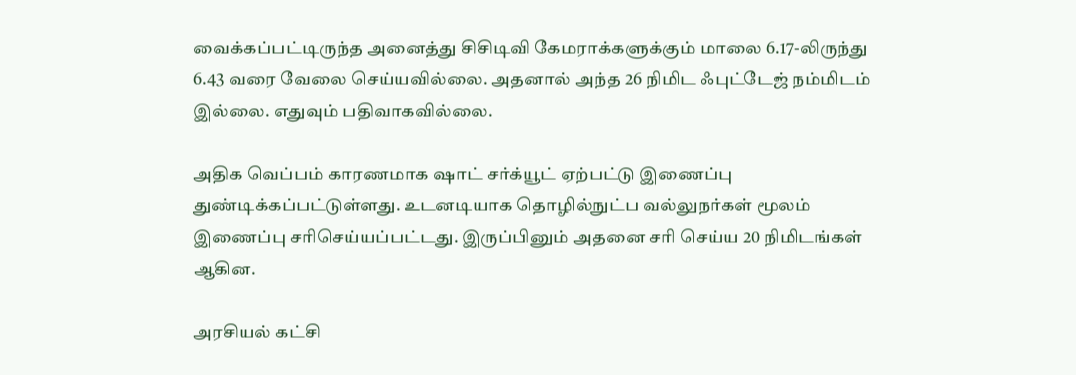வைக்கப்பட்டிருந்த அனைத்து சிசிடிவி கேமராக்களுக்கும் மாலை 6.17-லிருந்து 6.43 வரை வேலை செய்யவில்லை. அதனால் அந்த 26 நிமிட ஃபுட்டேஜ் நம்மிடம் இல்லை. எதுவும் பதிவாகவில்லை.

அதிக வெப்பம் காரணமாக ஷாட் சர்க்யூட் ஏற்பட்டு இணைப்பு துண்டிக்கப்பட்டுள்ளது. உடனடியாக தொழில்நுட்ப வல்லுநர்கள் மூலம் இணைப்பு சரிசெய்யப்பட்டது. இருப்பினும் அதனை சரி செய்ய 20 நிமிடங்கள் ஆகின.

அரசியல் கட்சி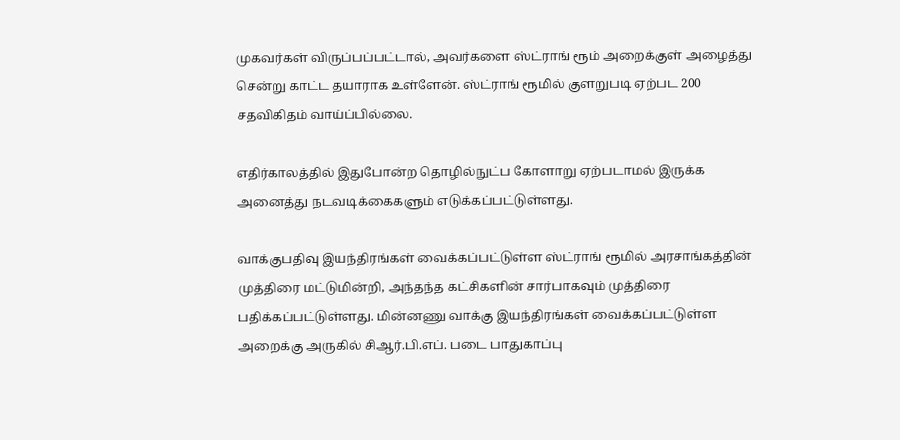முகவர்கள் விருப்பப்பட்டால், அவர்களை ஸ்ட்ராங் ரூம் அறைக்குள் அழைத்து சென்று காட்ட தயாராக உள்ளேன். ஸ்ட்ராங் ரூமில் குளறுபடி ஏற்பட 200 சதவிகிதம் வாய்ப்பில்லை.

எதிர்காலத்தில் இதுபோன்ற தொழில்நுட்ப கோளாறு ஏற்படாமல் இருக்க அனைத்து நடவடிக்கைகளும் எடுக்கப்பட்டுள்ளது.

வாக்குபதிவு இயந்திரங்கள் வைக்கப்பட்டுள்ள ஸ்ட்ராங் ரூமில் அரசாங்கத்தின் முத்திரை மட்டுமின்றி, அந்தந்த கட்சிகளின் சார்பாகவும் முத்திரை பதிக்கப்பட்டுள்ளது. மின்னணு வாக்கு இயந்திரங்கள் வைக்கப்பட்டுள்ள அறைக்கு அருகில் சிஆர்.பி.எப். படை பாதுகாப்பு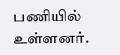பணியில் உள்ளனர்.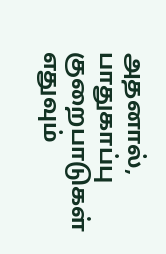அதனால், பாதுகாப்பு குறைபாடுகள் எதுவும்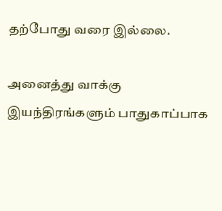தற்போது வரை இல்லை.

அனைத்து வாக்கு இயந்திரங்களும் பாதுகாப்பாக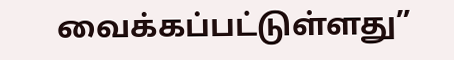வைக்கப்பட்டுள்ளது”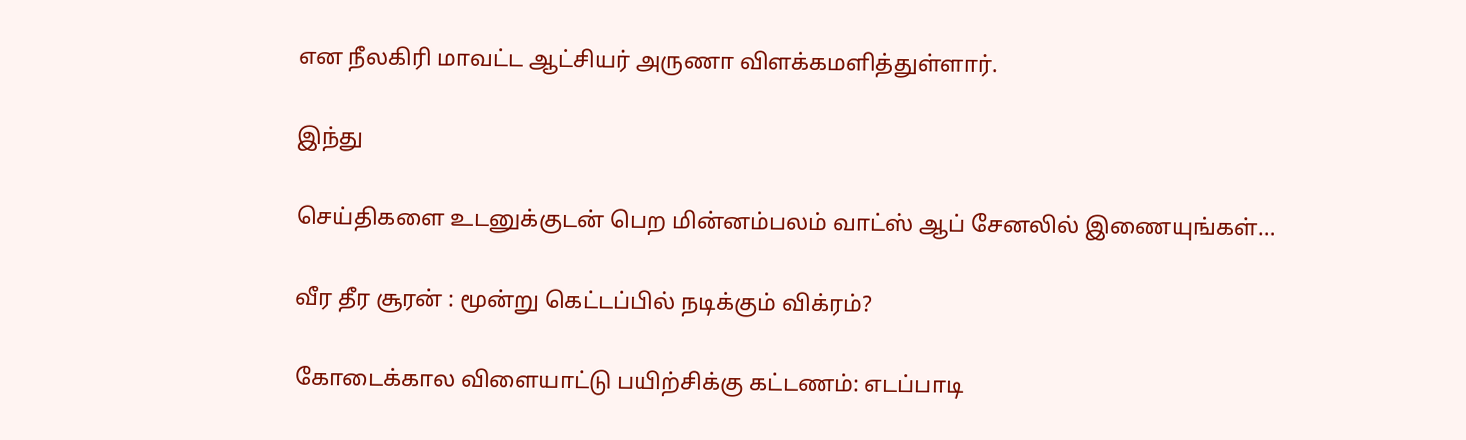என நீலகிரி மாவட்ட ஆட்சியர் அருணா விளக்கமளித்துள்ளார்.

இந்து

செய்திகளை உடனுக்குடன் பெற மின்னம்பலம் வாட்ஸ் ஆப் சேனலில் இணையுங்கள்…

வீர தீர சூரன் : மூன்று கெட்டப்பில் நடிக்கும் விக்ரம்?

கோடைக்கால விளையாட்டு பயிற்சிக்கு கட்டணம்: எடப்பாடி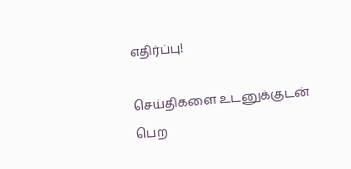எதிர்ப்பு!

செய்திகளை உடனுக்குடன் பெற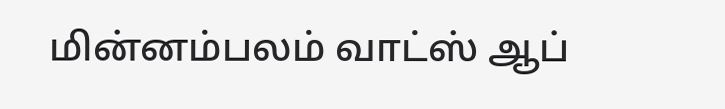மின்னம்பலம் வாட்ஸ் ஆப்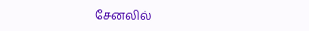சேனலில்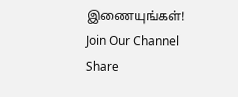இணையுங்கள்!
Join Our Channel
Share